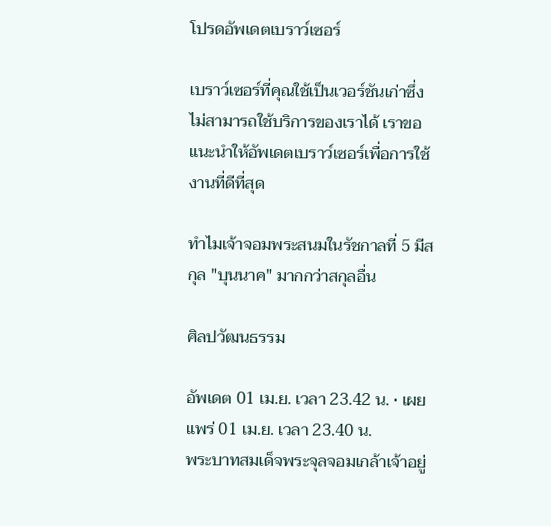โปรดอัพเดตเบราว์เซอร์

เบราว์เซอร์ที่คุณใช้เป็นเวอร์ชันเก่าซึ่งไม่สามารถใช้บริการของเราได้ เราขอแนะนำให้อัพเดตเบราว์เซอร์เพื่อการใช้งานที่ดีที่สุด

ทำไมเจ้าจอมพระสนมในรัชกาลที่ 5 มีสกุล "บุนนาค" มากกว่าสกุลอื่น

ศิลปวัฒนธรรม

อัพเดต 01 เม.ย. เวลา 23.42 น. • เผยแพร่ 01 เม.ย. เวลา 23.40 น.
พระบาทสมเด็จพระจุลจอมเกล้าเจ้าอยู่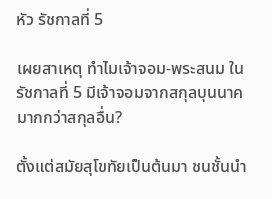หัว รัชกาลที่ 5

เผยสาเหตุ ทำไมเจ้าจอม-พระสนม ในรัชกาลที่ 5 มีเจ้าจอมจากสกุลบุนนาคมากกว่าสกุลอื่น?

ตั้งแต่สมัยสุโขทัยเป็นต้นมา ชนชั้นนำ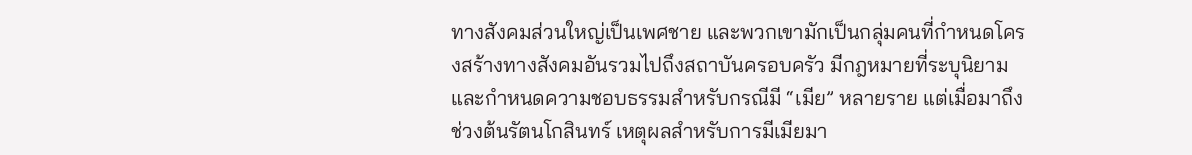ทางสังคมส่วนใหญ่เป็นเพศชาย และพวกเขามักเป็นกลุ่มคนที่กำหนดโครงสร้างทางสังคมอันรวมไปถึงสถาบันครอบครัว มีกฎหมายที่ระบุนิยามและกำหนดความชอบธรรมสำหรับกรณีมี “เมีย” หลายราย แต่เมื่อมาถึงช่วงต้นรัตนโกสินทร์ เหตุผลสำหรับการมีเมียมา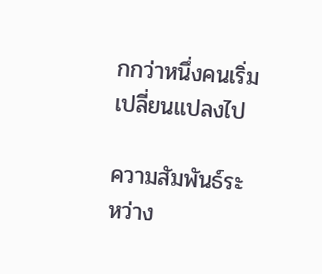กกว่าหนึ่งคนเริ่มเปลี่ยนแปลงไป

ความสัมพันธ์ระหว่าง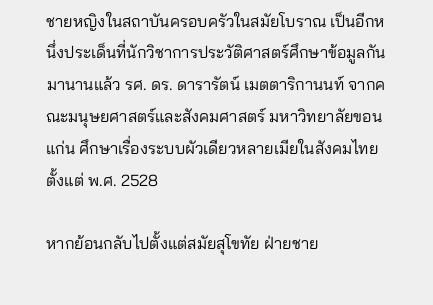ชายหญิงในสถาบันครอบครัวในสมัยโบราณ เป็นอีกหนึ่งประเด็นที่นักวิชาการประวัติศาสตร์ศึกษาข้อมูลกันมานานแล้ว รศ. ดร. ดารารัตน์ เมตตาริกานนท์ จากคณะมนุษยศาสตร์และสังคมศาสตร์ มหาวิทยาลัยขอนแก่น ศึกษาเรื่องระบบผัวเดียวหลายเมียในสังคมไทยตั้งแต่ พ.ศ. 2528

หากย้อนกลับไปตั้งแต่สมัยสุโขทัย ฝ่ายชาย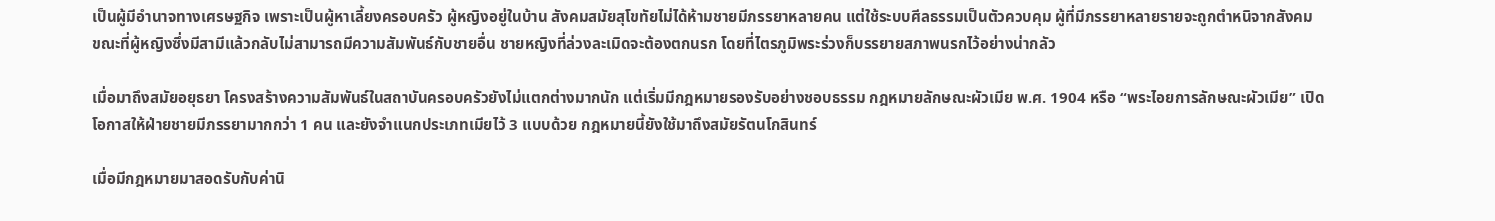เป็นผู้มีอำนาจทางเศรษฐกิจ เพราะเป็นผู้หาเลี้ยงครอบครัว ผู้หญิงอยู่ในบ้าน สังคมสมัยสุโขทัยไม่ได้ห้ามชายมีภรรยาหลายคน แต่ใช้ระบบศีลธรรมเป็นตัวควบคุม ผู้ที่มีภรรยาหลายรายจะถูกตำหนิจากสังคม ขณะที่ผู้หญิงซึ่งมีสามีแล้วกลับไม่สามารถมีความสัมพันธ์กับชายอื่น ชายหญิงที่ล่วงละเมิดจะต้องตกนรก โดยที่ไตรภูมิพระร่วงก็บรรยายสภาพนรกไว้อย่างน่ากลัว

เมื่อมาถึงสมัยอยุธยา โครงสร้างความสัมพันธ์ในสถาบันครอบครัวยังไม่แตกต่างมากนัก แต่เริ่มมีกฎหมายรองรับอย่างชอบธรรม กฎหมายลักษณะผัวเมีย พ.ศ. 1904 หรือ “พระไอยการลักษณะผัวเมีย” เปิดโอกาสให้ฝ่ายชายมีภรรยามากกว่า 1 คน และยังจำแนกประเภทเมียไว้ 3 แบบด้วย กฎหมายนี้ยังใช้มาถึงสมัยรัตนโกสินทร์

เมื่อมีกฎหมายมาสอดรับกับค่านิ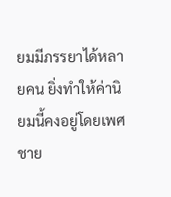ยมมีภรรยาได้หลายคน ยิ่งทำให้ค่านิยมนี้คงอยู่โดยเพศชาย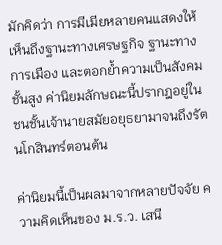มักคิดว่า การมีเมียหลายคนแสดงให้เห็นถึงฐานะทางเศรษฐกิจ ฐานะทางการเมือง และตอกย้ำความเป็นสังคมชั้นสูง ค่านิยมลักษณะนี้ปรากฎอยู่ในชนชั้นเจ้านายสมัยอยุธยามาจนถึงรัตนโกสินทร์ตอนต้น

ค่านิยมนี้เป็นผลมาจากหลายปัจจัย ความคิดเห็นของ ม.ร.ว. เสนี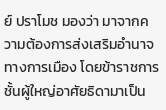ย์ ปราโมช มองว่า มาจากความต้องการส่งเสริมอำนาจทางการเมือง โดยข้าราชการชั้นผู้ใหญ่อาศัยธิดามาเป็น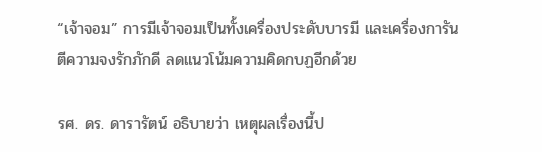“เจ้าจอม” การมีเจ้าจอมเป็นทั้งเครื่องประดับบารมี และเครื่องการันตีความจงรักภักดี ลดแนวโน้มความคิดกบฏอีกด้วย

รศ. ดร. ดารารัตน์ อธิบายว่า เหตุผลเรื่องนี้ป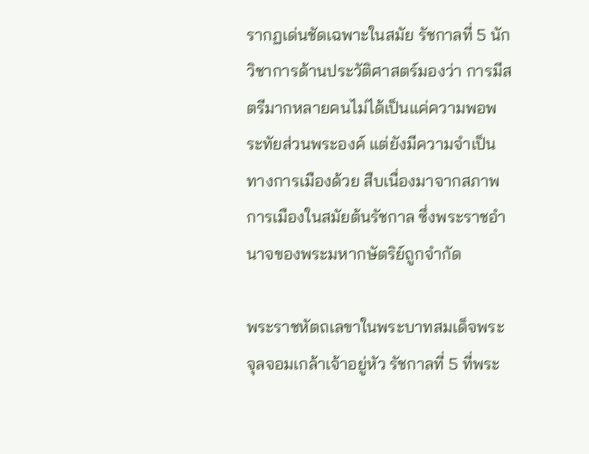รากฏเด่นชัดเฉพาะในสมัย รัชกาลที่ 5 นักวิชาการด้านประวัติศาสตร์มองว่า การมีสตรีมากหลายคนไม่ได้เป็นแค่ความพอพระทัยส่วนพระองค์ แต่ยังมีความจำเป็นทางการเมืองด้วย สืบเนื่องมาจากสภาพการเมืองในสมัยต้นรัชกาล ซึ่งพระราชอำนาจของพระมหากษัตริย์ถูกจำกัด

พระราชหัตถเลขาในพระบาทสมเด็จพระจุลจอมเกล้าเจ้าอยู่หัว รัชกาลที่ 5 ที่พระ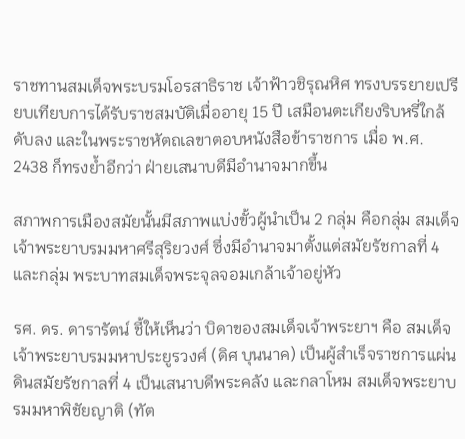ราชทานสมเด็จพระบรมโอรสาธิราช เจ้าฟ้าวชิรุณหิศ ทรงบรรยายเปรียบเทียบการได้รับราชสมบัติเมื่ออายุ 15 ปี เสมือนตะเกียงริบหรี่ใกล้ดับลง และในพระราชหัตถเลขาตอบหนังสือข้าราชการ เมื่อ พ.ศ. 2438 ก็ทรงย้ำอีกว่า ฝ่ายเสนาบดีมีอำนาจมากขึ้น

สภาพการเมืองสมัยนั้นมีสภาพแบ่งขั้วผู้นำเป็น 2 กลุ่ม คือกลุ่ม สมเด็จเจ้าพระยาบรมมหาศรีสุริยวงศ์ ซึ่งมีอำนาจมาตั้งแต่สมัยรัชกาลที่ 4 และกลุ่ม พระบาทสมเด็จพระจุลจอมเกล้าเจ้าอยู่หัว

รศ. ดร. ดารารัตน์ ชี้ให้เห็นว่า บิดาของสมเด็จเจ้าพระยาฯ คือ สมเด็จเจ้าพระยาบรมมหาประยูรวงศ์ (ดิศ บุนนาค) เป็นผู้สำเร็จราชการแผ่นดินสมัยรัชกาลที่ 4 เป็นเสนาบดีพระคลัง และกลาโหม สมเด็จพระยาบรมมหาพิชัยญาติ (ทัต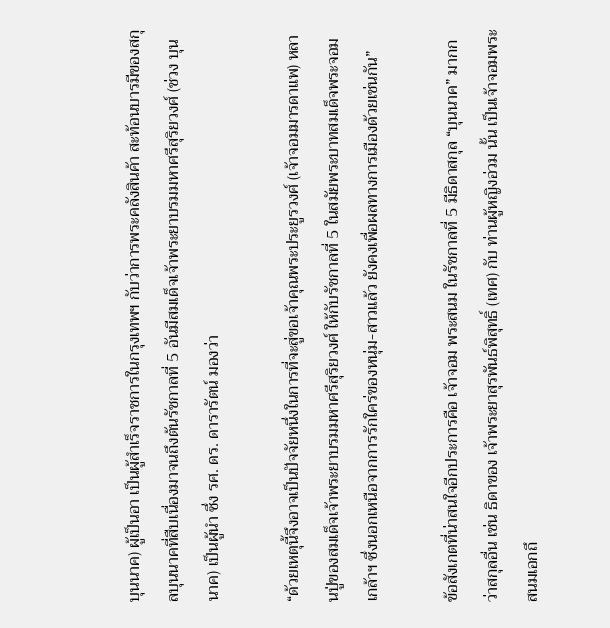บุนนาค) ผู้เป็นอา เป็นผู้สำเร็จราชการในกรุงเทพฯ กับว่าการพระคลังสินค้า สะท้อนบารมีของสกุลบุนนาคที่สืบเนื่องมาจนถึงต้นรัชกาลที่ 5 อันมีสมเด็จเจ้าพระยาบรมมหาศรีสุริยวงศ์ (ช่วง บุนนาค) เป็นผู้นำ ซึ่ง รศ. ดร. ดารารัตน์ มองว่า

“ด้วยเหตุนี้จึงอาจเป็นปัจจัยหนึ่งในการที่จะสู่ขอเจ้าคุณพระประยูรวงศ์ (เจ้าจอมมารดาแพ) หลานปู่ของสมเด็จเจ้าพระยาบรมมหาศรีสุริยวงศ์ ให้กับรัชกาลที่ 5 ในสมัยพระบาทสมเด็จพระจอมเกล้าฯ ซึ่งนอกเหนือจากการรักใคร่ของหนุ่ม-สาวแล้ว ยังคงเพื่อผลทางการเมืองด้วยเช่นกัน”

ข้อสังเกตที่น่าสนใจอีกประการคือ เจ้าจอม พระสนม ในรัชกาลที่ 5 มีธิดาสกุล “บุนนาค” มากกว่าสกุลอื่น เช่น ธิดาของ เจ้าพระยาสุรพันธ์พิสุทธิ์ (เทศ) กับ ท่านผู้หญิงอ่วม นั้น เป็นเจ้าจอมพระสนมเอกถึ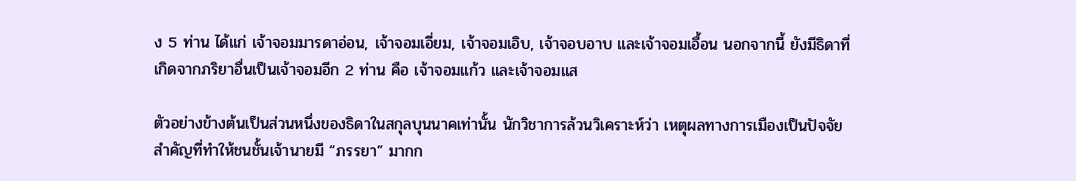ง 5 ท่าน ได้แก่ เจ้าจอมมารดาอ่อน, เจ้าจอมเอี่ยม, เจ้าจอมเอิบ, เจ้าจอบอาบ และเจ้าจอมเอื้อน นอกจากนี้ ยังมีธิดาที่เกิดจากภริยาอื่นเป็นเจ้าจอมอีก 2 ท่าน คือ เจ้าจอมแก้ว และเจ้าจอมแส

ตัวอย่างข้างต้นเป็นส่วนหนึ่งของธิดาในสกุลบุนนาคเท่านั้น นักวิชาการล้วนวิเคราะห์ว่า เหตุผลทางการเมืองเป็นปัจจัยสำคัญที่ทำให้ชนชั้นเจ้านายมี “ภรรยา” มากก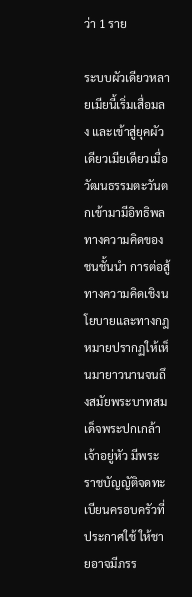ว่า 1 ราย

ระบบผัวเดียวหลายเมียนี้เริ่มเสื่อมลง และเข้าสู่ยุคผัวเดียวเมียเดียวเมื่อวัฒนธรรมตะวันตกเข้ามามีอิทธิพลทางความคิดของชนชั้นนำ การต่อสู้ทางความคิดเชิงนโยบายและทางกฎหมายปรากฏให้เห็นมายาวนานจนถึงสมัยพระบาทสมเด็จพระปกเกล้าเจ้าอยู่หัว มีพระราชบัญญัติจดทะเบียนครอบครัวที่ประกาศใช้ ให้ชายอาจมีภรร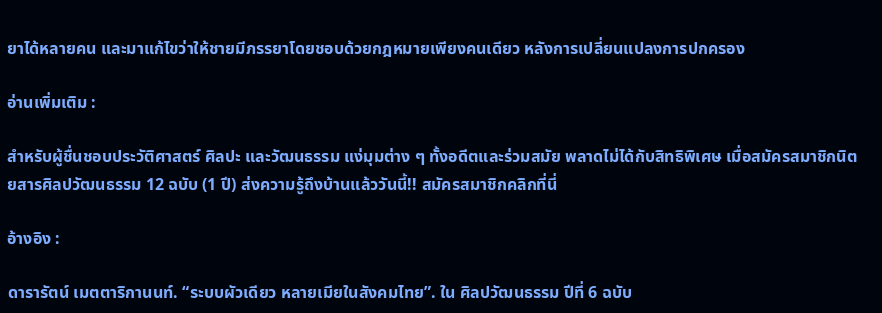ยาได้หลายคน และมาแก้ไขว่าให้ชายมีภรรยาโดยชอบด้วยกฎหมายเพียงคนเดียว หลังการเปลี่ยนแปลงการปกครอง

อ่านเพิ่มเติม :

สำหรับผู้ชื่นชอบประวัติศาสตร์ ศิลปะ และวัฒนธรรม แง่มุมต่าง ๆ ทั้งอดีตและร่วมสมัย พลาดไม่ได้กับสิทธิพิเศษ เมื่อสมัครสมาชิกนิตยสารศิลปวัฒนธรรม 12 ฉบับ (1 ปี) ส่งความรู้ถึงบ้านแล้ววันนี้!! สมัครสมาชิกคลิกที่นี่

อ้างอิง :

ดารารัตน์ เมตตาริกานนท์. “ระบบผัวเดียว หลายเมียในสังคมไทย”. ใน ศิลปวัฒนธรรม ปีที่ 6 ฉบับ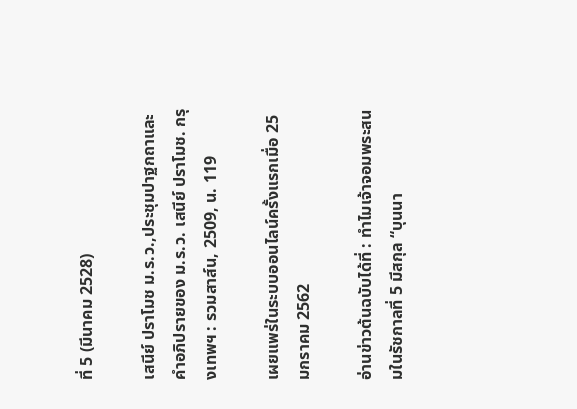ที่ 5 (มีนาคม 2528)

เสนีย์ ปราโมช ม.ร.ว.,ประชุมปาฐกถาและคำอภิปรายของ ม.ร.ว. เสนีย์ ปราโมช. กรุงเทพฯ : รวมสาส์น, 2509, น. 119

เผยแพร่ในระบบออนไลน์ครั้งแรกเมื่อ 25 มกราคม 2562

อ่านข่าวต้นฉบับได้ที่ : ทำไมเจ้าจอมพระสนมในรัชกาลที่ 5 มีสกุล “บุนนา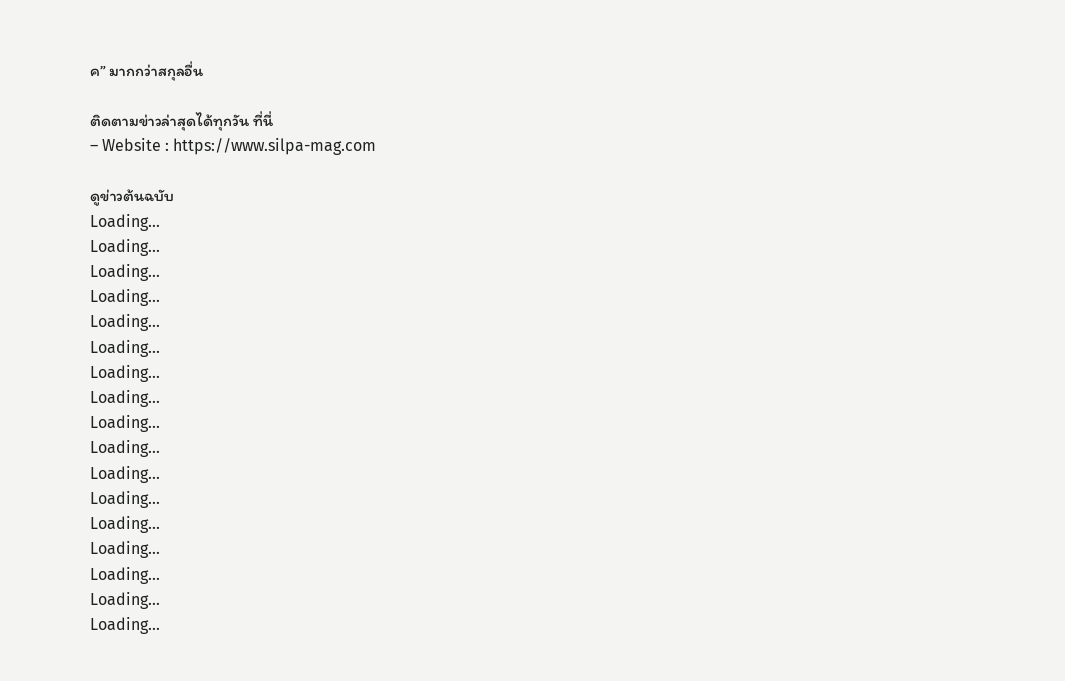ค” มากกว่าสกุลอื่น

ติดตามข่าวล่าสุดได้ทุกวัน ที่นี่
– Website : https://www.silpa-mag.com

ดูข่าวต้นฉบับ
Loading...
Loading...
Loading...
Loading...
Loading...
Loading...
Loading...
Loading...
Loading...
Loading...
Loading...
Loading...
Loading...
Loading...
Loading...
Loading...
Loading...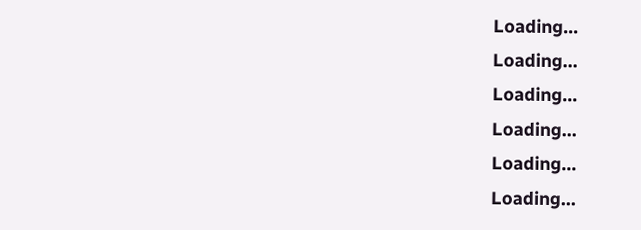Loading...
Loading...
Loading...
Loading...
Loading...
Loading...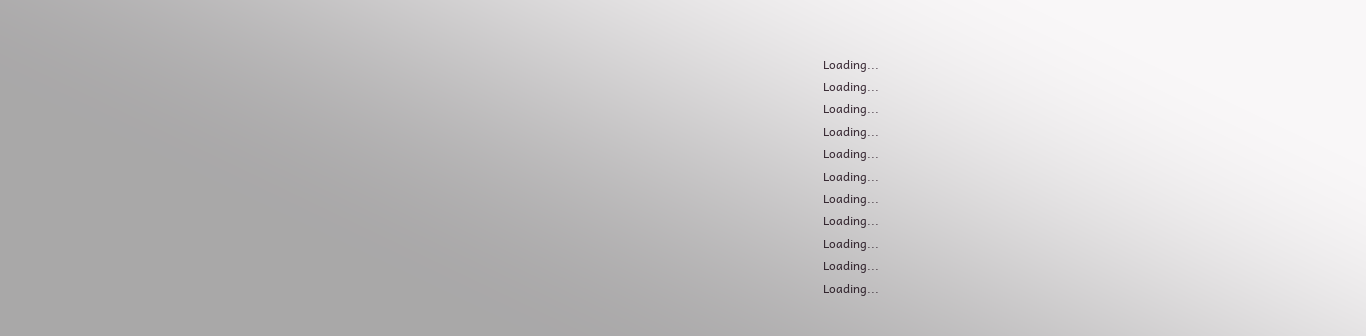Loading...
Loading...
Loading...
Loading...
Loading...
Loading...
Loading...
Loading...
Loading...
Loading...
Loading...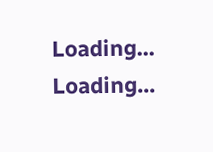Loading...
Loading...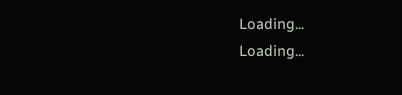Loading...
Loading...